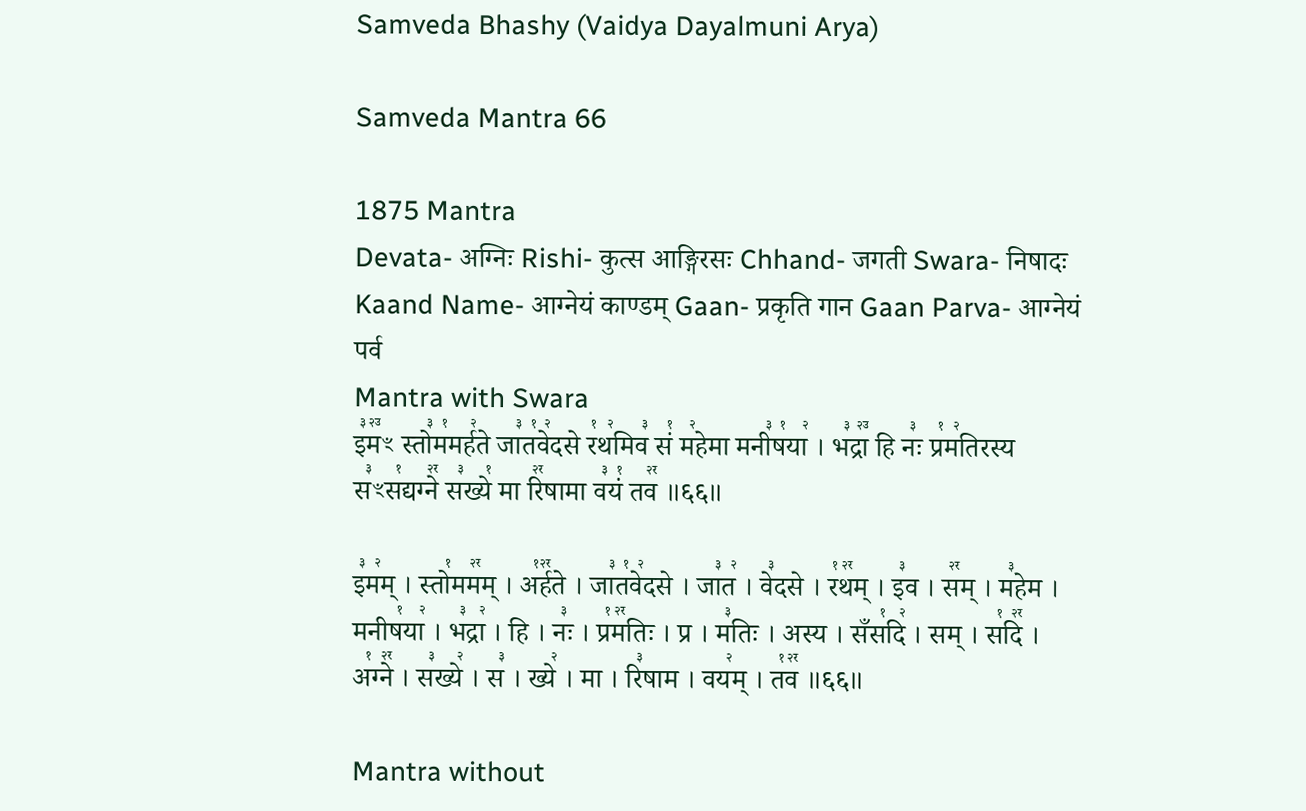Samveda Bhashy (Vaidya Dayalmuni Arya)

Samveda Mantra 66

1875 Mantra
Devata- अग्निः Rishi- कुत्स आङ्गिरसः Chhand- जगती Swara- निषादः Kaand Name- आग्नेयं काण्डम् Gaan- प्रकृति गान Gaan Parva- आग्नेयं पर्व
Mantra with Swara
इ꣣म꣢꣫ꣳ स्तो꣣म꣡मर्ह꣢ते जा꣣त꣡वे꣢दसे र꣡थ꣢मिव꣣ सं꣡ म꣢हेमा मनी꣣ष꣡या꣢ । भ꣣द्रा꣢꣫ हि नः꣣ प्र꣡म꣢तिरस्य स꣣ꣳस꣡द्यग्ने꣢꣯ स꣣ख्ये꣡ मा रि꣢꣯षामा व꣣यं꣡ तव꣢꣯ ॥६६॥

इ꣣म꣢म् । स्तो꣡मम꣢꣯म् । अ꣡र्ह꣢꣯ते । जा꣣त꣡वे꣢दसे । जा꣣त꣢ । वे꣣दसे । र꣡थ꣢꣯म् । इ꣣व । स꣢꣯म् । म꣣हेम । मनीष꣡या꣢ । भ꣣द्रा꣢ । हि । नः꣣ । प्र꣡म꣢꣯तिः । प्र । म꣣तिः । अस्य । सँस꣡दि꣢ । सम् । स꣡दि꣢꣯ । अ꣡ग्ने꣢꣯ । स꣣ख्ये꣢ । स꣣ । ख्ये꣢ । मा । रि꣣षाम । वय꣢म् । त꣡व꣢꣯ ॥६६॥

Mantra without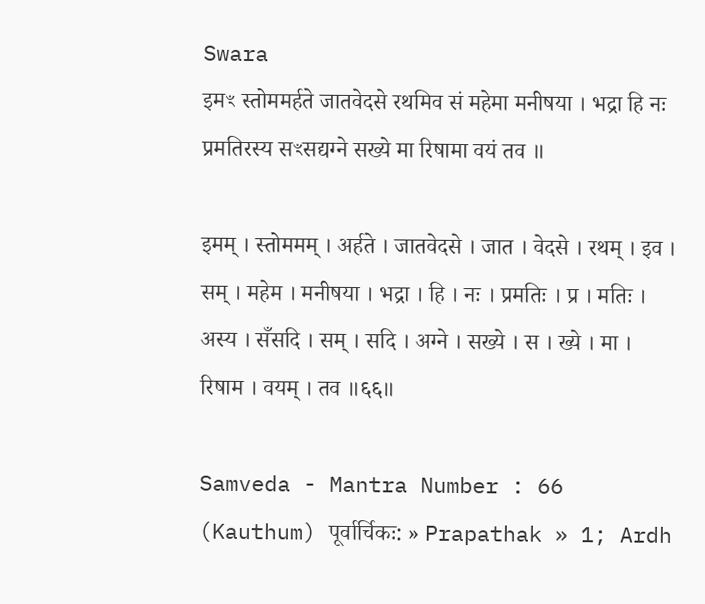Swara
इमꣳ स्तोममर्हते जातवेदसे रथमिव सं महेमा मनीषया । भद्रा हि नः प्रमतिरस्य सꣳसद्यग्ने सख्ये मा रिषामा वयं तव ॥

इमम् । स्तोममम् । अर्हते । जातवेदसे । जात । वेदसे । रथम् । इव । सम् । महेम । मनीषया । भद्रा । हि । नः । प्रमतिः । प्र । मतिः । अस्य । सँसदि । सम् । सदि । अग्ने । सख्ये । स । ख्ये । मा । रिषाम । वयम् । तव ॥६६॥

Samveda - Mantra Number : 66
(Kauthum) पूर्वार्चिकः: » Prapathak » 1; Ardh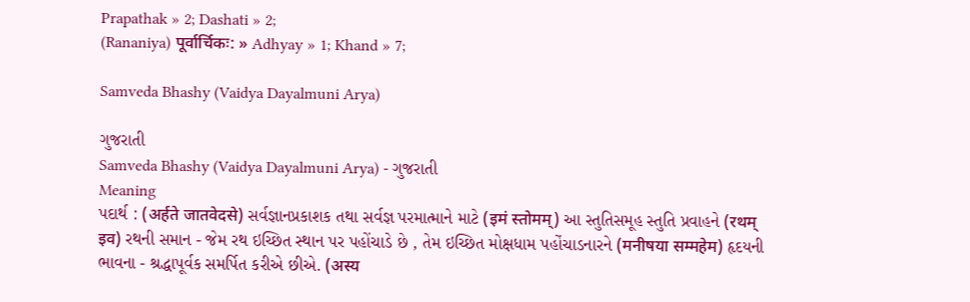Prapathak » 2; Dashati » 2;
(Rananiya) पूर्वार्चिकः: » Adhyay » 1; Khand » 7;

Samveda Bhashy (Vaidya Dayalmuni Arya)

ગુજરાતી
Samveda Bhashy (Vaidya Dayalmuni Arya) - ગુજરાતી
Meaning
પદાર્થ : (अर्हते जातवेदसे) સર્વજ્ઞાનપ્રકાશક તથા સર્વજ્ઞ પરમાત્માને માટે (इमं स्तोमम्) આ સ્તુતિસમૂહ સ્તુતિ પ્રવાહને (रथम् इव) રથની સમાન - જેમ રથ ઇચ્છિત સ્થાન પર પહોંચાડે છે , તેમ ઇચ્છિત મોક્ષધામ પહોંચાડનારને (मनीषया सम्महेम) હૃદયની ભાવના - શ્રદ્ધાપૂર્વક સમર્પિત કરીએ છીએ. (अस्य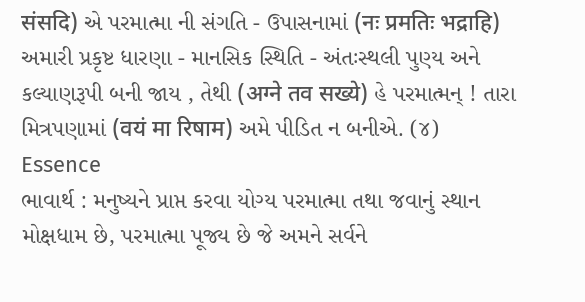संसदि) એ પરમાત્મા ની સંગતિ - ઉપાસનામાં (नः प्रमतिः भद्राहि) અમારી પ્રકૃષ્ટ ધારણા - માનસિક સ્થિતિ - અંતઃસ્થલી પુણ્ય અને કલ્યાણરૂપી બની જાય , તેથી (अग्ने तव सख्ये) હે પરમાત્મન્ ! તારા મિત્રપણામાં (वयं मा रिषाम) અમે પીડિત ન બનીએ. (૪)
Essence
ભાવાર્થ : મનુષ્યને પ્રાપ્ત કરવા યોગ્ય પરમાત્મા તથા જવાનું સ્થાન મોક્ષધામ છે, પરમાત્મા પૂજ્ય છે જે અમને સર્વને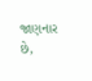જાણનાર છે,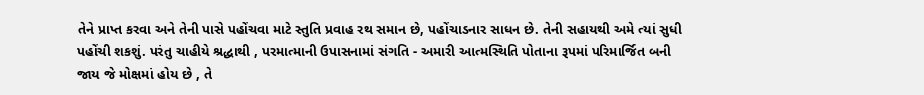તેને પ્રાપ્ત કરવા અને તેની પાસે પહોંચવા માટે સ્તુતિ પ્રવાહ રથ સમાન છે, પહોંચાડનાર સાધન છે. તેની સહાયથી અમે ત્યાં સુધી પહોંચી શકશું. પરંતુ ચાહીયે શ્રદ્ધાથી , પરમાત્માની ઉપાસનામાં સંગતિ - અમારી આત્મસ્થિતિ પોતાના રૂપમાં પરિમાર્જિત બની જાય જે મોક્ષમાં હોય છે , તે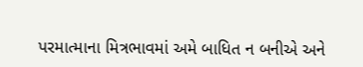પરમાત્માના મિત્રભાવમાં અમે બાધિત ન બનીએ અને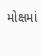મોક્ષમાં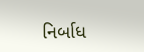નિર્બાધ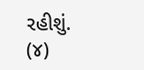રહીશું. (૪)